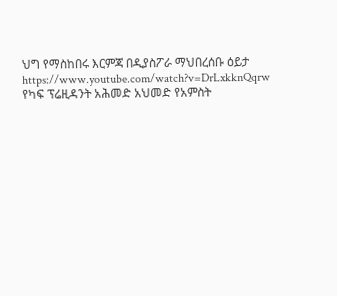ህግ የማስከበሩ እርምጃ በዲያስፖራ ማህበረሰቡ ዕይታ
https://www.youtube.com/watch?v=DrLxkknQqrw
የካፍ ፕሬዚዳንት አሕመድ አህመድ የአምስት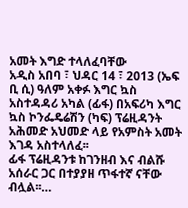አመት እግድ ተላለፈባቸው
አዲስ አበባ ፣ ህዳር 14 ፣ 2013 (ኤፍ ቢ ሲ) ዓለም አቀፉ እግር ኳስ አስተዳዳሪ አካል (ፊፋ) በአፍሪካ እግር ኳስ ኮንፌዴሬሽን (ካፍ) ፕሬዚዳንት አሕመድ አህመድ ላይ የአምስት አመት እገዳ አስተላለፈ፡፡
ፊፋ ፕሬዚዳንቱ ከገንዘብ እና ብልሹ አሰራር ጋር በተያያዘ ጥፋተኛ ናቸው ብሏል፡፡…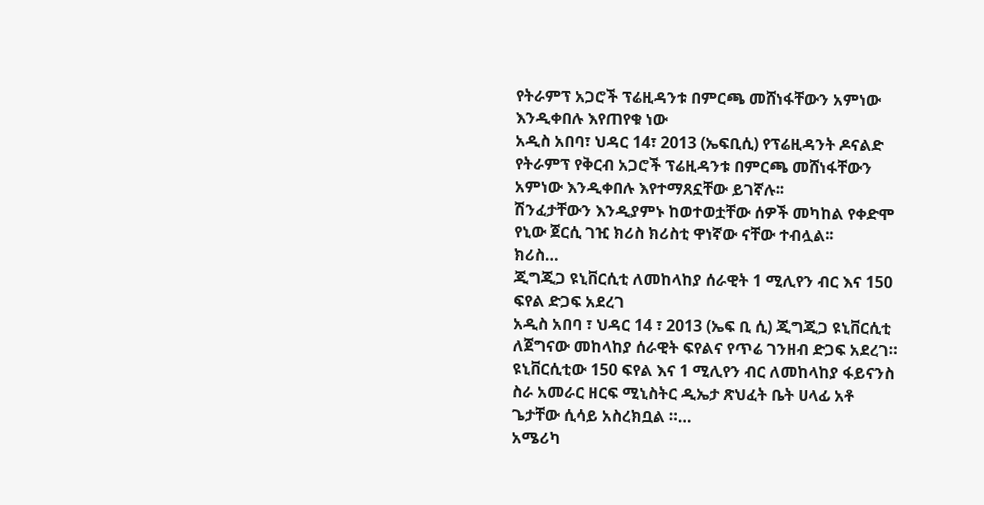የትራምፕ አጋሮች ፕሬዚዳንቱ በምርጫ መሸነፋቸውን አምነው እንዲቀበሉ እየጠየቁ ነው
አዲስ አበባ፣ ህዳር 14፣ 2013 (ኤፍቢሲ) የፕሬዚዳንት ዶናልድ የትራምፕ የቅርብ አጋሮች ፕሬዚዳንቱ በምርጫ መሸነፋቸውን አምነው እንዲቀበሉ እየተማጸኗቸው ይገኛሉ፡፡
ሽንፈታቸውን እንዲያምኑ ከወተወቷቸው ሰዎች መካከል የቀድሞ የኒው ጀርሲ ገዢ ክሪስ ክሪስቲ ዋነኛው ናቸው ተብሏል፡፡
ክሪስ…
ጂግጂጋ ዩኒቨርሲቲ ለመከላከያ ሰራዊት 1 ሚሊየን ብር እና 150 ፍየል ድጋፍ አደረገ
አዲስ አበባ ፣ ህዳር 14 ፣ 2013 (ኤፍ ቢ ሲ) ጂግጂጋ ዩኒቨርሲቲ ለጀግናው መከላከያ ሰራዊት ፍየልና የጥሬ ገንዘብ ድጋፍ አደረገ።
ዩኒቨርሲቲው 150 ፍየል እና 1 ሚሊየን ብር ለመከላከያ ፋይናንስ ስራ አመራር ዘርፍ ሚኒስትር ዲኤታ ጽህፈት ቤት ሀላፊ አቶ ጌታቸው ሲሳይ አስረክቧል ።…
አሜሪካ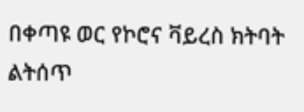በቀጣዩ ወር የኮሮና ቫይረስ ክትባት ልትሰጥ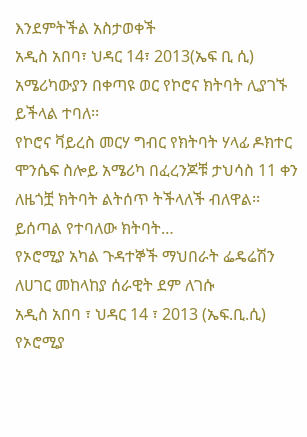እንደምትችል አስታወቀች
አዲስ አበባ፣ ህዳር 14፣ 2013(ኤፍ ቢ ሲ) አሜሪካውያን በቀጣዩ ወር የኮሮና ክትባት ሊያገኙ ይችላል ተባለ፡፡
የኮሮና ቫይረስ መርሃ ግብር የክትባት ሃላፊ ዶክተር ሞንሴፍ ስሎይ አሜሪካ በፈረንጆቹ ታህሳስ 11 ቀን ለዜጎቿ ክትባት ልትሰጥ ትችላለች ብለዋል፡፡
ይሰጣል የተባለው ክትባት…
የኦሮሚያ አካል ጉዳተኞች ማህበራት ፌዴሬሽን ለሀገር መከላከያ ሰራዊት ደም ለገሱ
አዲስ አበባ ፣ ህዳር 14 ፣ 2013 (ኤፍ.ቢ.ሲ) የኦሮሚያ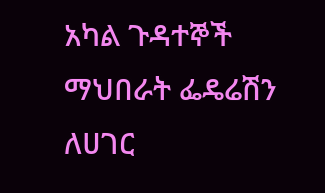አካል ጉዳተኞች ማህበራት ፌዴሬሽን ለሀገር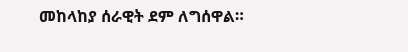መከላከያ ሰራዊት ደም ለግሰዋል።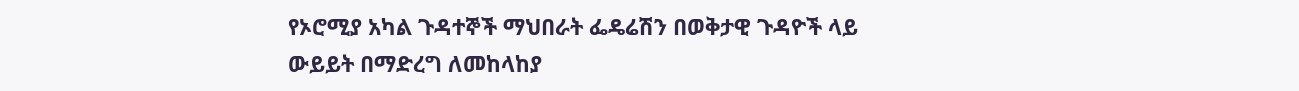የኦሮሚያ አካል ጉዳተኞች ማህበራት ፌዴሬሽን በወቅታዊ ጉዳዮች ላይ ውይይት በማድረግ ለመከላከያ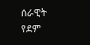ሰራዊት የደም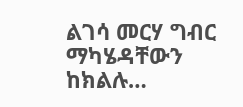ልገሳ መርሃ ግብር ማካሄዳቸውን ከክልሉ…